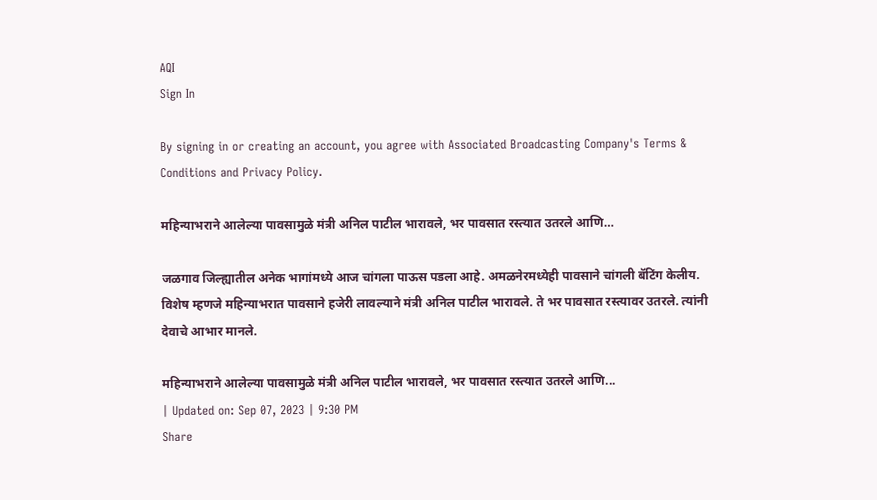AQI
Sign In

By signing in or creating an account, you agree with Associated Broadcasting Company's Terms & Conditions and Privacy Policy.

महिन्याभराने आलेल्या पावसामुळे मंत्री अनिल पाटील भारावले, भर पावसात रस्त्यात उतरले आणि…

जळगाव जिल्ह्यातील अनेक भागांमध्ये आज चांगला पाऊस पडला आहे. अमळनेरमध्येही पावसाने चांगली बॅटिंग केलीय. विशेष म्हणजे महिन्याभरात पावसाने हजेरी लावल्याने मंत्री अनिल पाटील भारावले. ते भर पावसात रस्त्यावर उतरले. त्यांनी देवाचे आभार मानले.

महिन्याभराने आलेल्या पावसामुळे मंत्री अनिल पाटील भारावले, भर पावसात रस्त्यात उतरले आणि...
| Updated on: Sep 07, 2023 | 9:30 PM
Share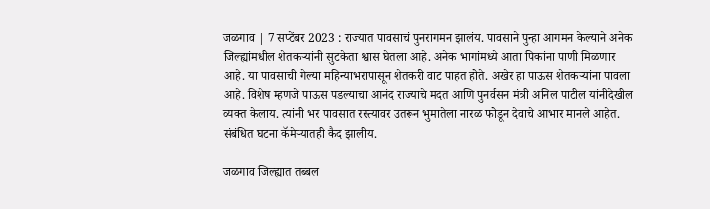जळगाव | 7 सप्टेंबर 2023 : राज्यात पावसाचं पुनरागमन झालंय. पावसाने पुन्हा आगमन केल्याने अनेक जिल्ह्यांमधील शेतकऱ्यांनी सुटकेता श्वास घेतला आहे. अनेक भागांमध्ये आता पिकांना पाणी मिळणार आहे. या पावसाची गेल्या महिन्याभरापासून शेतकरी वाट पाहत होते. अखेर हा पाऊस शेतकऱ्यांना पावला आहे. विशेष म्हणजे पाऊस पडल्याचा आनंद राज्याचे मदत आणि पुनर्वसन मंत्री अनिल पाटील यांनीदेखील व्यक्त केलाय. त्यांनी भर पावसात रस्त्यावर उतरून भुमातेला नारळ फोडून देवाचे आभार मानले आहेत. संबंधित घटना कॅमेऱ्यातही कैद झालीय.

जळगाव जिल्ह्यात तब्बल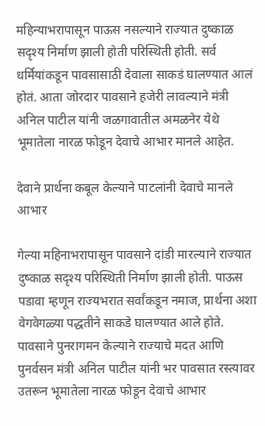महिन्याभरापासून पाऊस नसल्याने राज्यात दुष्काळ सदृश्य निर्माण झाली होती परिस्थिती होती. सर्व धर्मियांकडून पावसासाठी देवाला साकडं घालण्यात आलं होतं. आता जोरदार पावसाने हजेरी लावल्याने मंत्री अनिल पाटील यांनी जळगावातील अमळनेर येथे भूमातेला नारळ फोडून देवाचे आभार मानले आहेत.

देवाने प्रार्थना कबूल केल्याने पाटलांनी देवाचे मानले आभार

गेल्या महिनाभरापासून पावसाने दांडी मारल्याने राज्यात दुष्काळ सदृश्य परिस्थिती निर्माण झाली होती. पाऊस पडावा म्हणून राज्यभरात सर्वांकडून नमाज, प्रार्थना अशा वेगवेगळ्या पद्धतीने साकडे घालण्यात आले होते. पावसाने पुनरागमन केल्याने राज्याचे मदत आणि पुनर्वसन मंत्री अनिल पाटील यांनी भर पावसात रस्त्यावर उतरून भूमातेला नारळ फोडून देवाचे आभार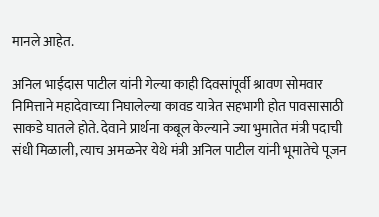मानले आहेत.

अनिल भाईदास पाटील यांनी गेल्या काही दिवसांपूर्वी श्रावण सोमवार निमित्ताने महादेवाच्या निघालेल्या कावड यात्रेत सहभागी होत पावसासाठी साकडे घातले होते. देवाने प्रार्थना कबूल केल्याने ज्या भुमातेत मंत्री पदाची संधी मिळाली, त्याच अमळनेर येथे मंत्री अनिल पाटील यांनी भूमातेचे पूजन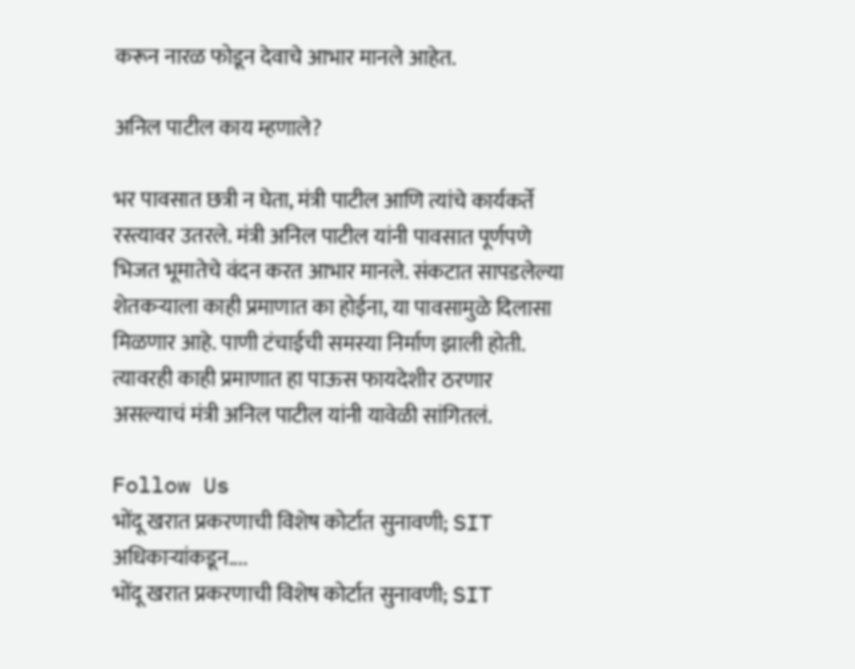करून नारळ फोडून देवाचे आभार मानले आहेत.

अनिल पाटील काय म्हणाले?

भर पावसात छत्री न घेता, मंत्री पाटील आणि त्यांचे कार्यकर्ते रस्त्यावर उतरले. मंत्री अनिल पाटील यांनी पावसात पूर्णपणे भिजत भूमातेचे वंदन करत आभार मानले. संकटात सापडलेल्या शेतकऱ्याला काही प्रमाणात का होईना, या पावसामुळे दिलासा मिळणार आहे. पाणी टंचाईची समस्या निर्माण झाली होती. त्यावरही काही प्रमाणात हा पाऊस फायदेशीर ठरणार असल्याचं मंत्री अनिल पाटील यांनी यावेळी सांगितलं.

Follow Us
भोंदू खरात प्रकरणाची विशेष कोर्टात सुनावणी; SIT अधिकाऱ्यांकडून....
भोंदू खरात प्रकरणाची विशेष कोर्टात सुनावणी; SIT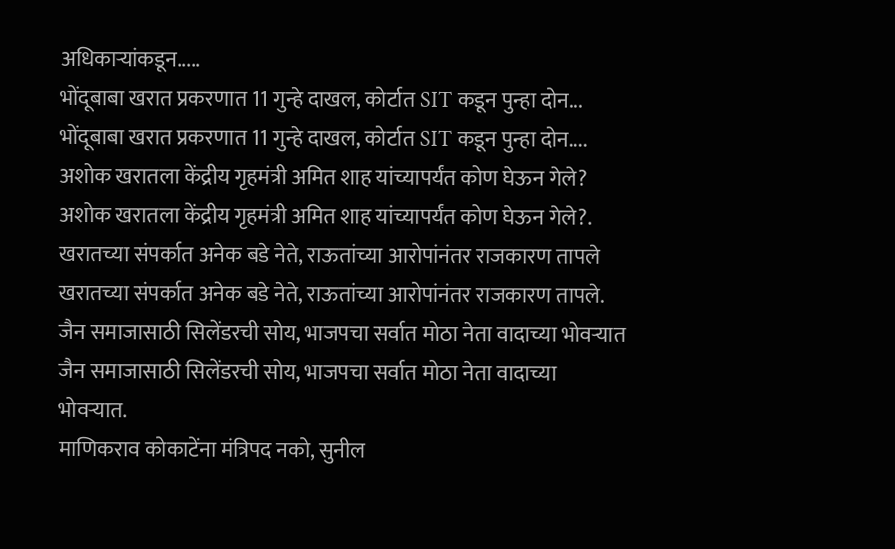अधिकाऱ्यांकडून.....
भोंदूबाबा खरात प्रकरणात 11 गुन्हे दाखल, कोर्टात SIT कडून पुन्हा दोन...
भोंदूबाबा खरात प्रकरणात 11 गुन्हे दाखल, कोर्टात SIT कडून पुन्हा दोन....
अशोक खरातला केंद्रीय गृहमंत्री अमित शाह यांच्यापर्यंत कोण घेऊन गेले?
अशोक खरातला केंद्रीय गृहमंत्री अमित शाह यांच्यापर्यंत कोण घेऊन गेले?.
खरातच्या संपर्कात अनेक बडे नेते, राऊतांच्या आरोपांनंतर राजकारण तापले
खरातच्या संपर्कात अनेक बडे नेते, राऊतांच्या आरोपांनंतर राजकारण तापले.
जैन समाजासाठी सिलेंडरची सोय, भाजपचा सर्वात मोठा नेता वादाच्या भोवऱ्यात
जैन समाजासाठी सिलेंडरची सोय, भाजपचा सर्वात मोठा नेता वादाच्या भोवऱ्यात.
माणिकराव कोकाटेंना मंत्रिपद नको, सुनील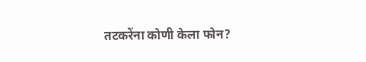तटकरेंना कोणी केला फोन?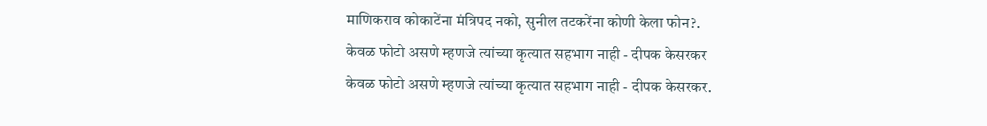माणिकराव कोकाटेंना मंत्रिपद नको, सुनील तटकरेंना कोणी केला फोन?.
केवळ फोटो असणे म्हणजे त्यांच्या कृत्यात सहभाग नाही - दीपक केसरकर
केवळ फोटो असणे म्हणजे त्यांच्या कृत्यात सहभाग नाही - दीपक केसरकर.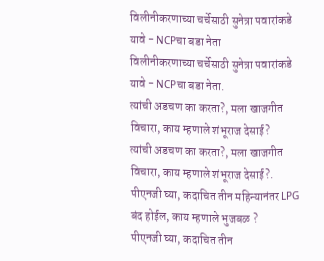विलीनीकरणाच्या चर्चेसाठी सुनेत्रा पवारांकडे यावे - NCPचा बडा नेता
विलीनीकरणाच्या चर्चेसाठी सुनेत्रा पवारांकडे यावे - NCPचा बडा नेता.
त्यांची अडचण का करता?, मला खाजगीत विचारा, काय म्हणाले शंभूराज देसाई?
त्यांची अडचण का करता?, मला खाजगीत विचारा, काय म्हणाले शंभूराज देसाई?.
पीएनजी घ्या, कदाचित तीन महिन्यानंतर LPG बंद होईल, काय म्हणाले भुजबळ ?
पीएनजी घ्या, कदाचित तीन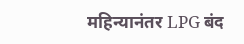महिन्यानंतर LPG बंद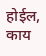होईल, काय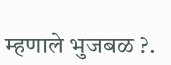म्हणाले भुजबळ ?.